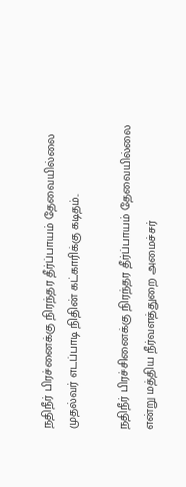நதிநீர் பிரச்னைக்கு நிரந்தர தீர்ப்பாயம் தேவையில்லை முதல்வர் எடப்பாடி நிதின் கட்காரிக்கு கடிதம்..

நதிநீர் பிரச்சினைக்கு நிரந்தர தீர்ப்பாயம் தேவையில்லை என்று மத்திய நீர்வளத்துறை அமைச்சர்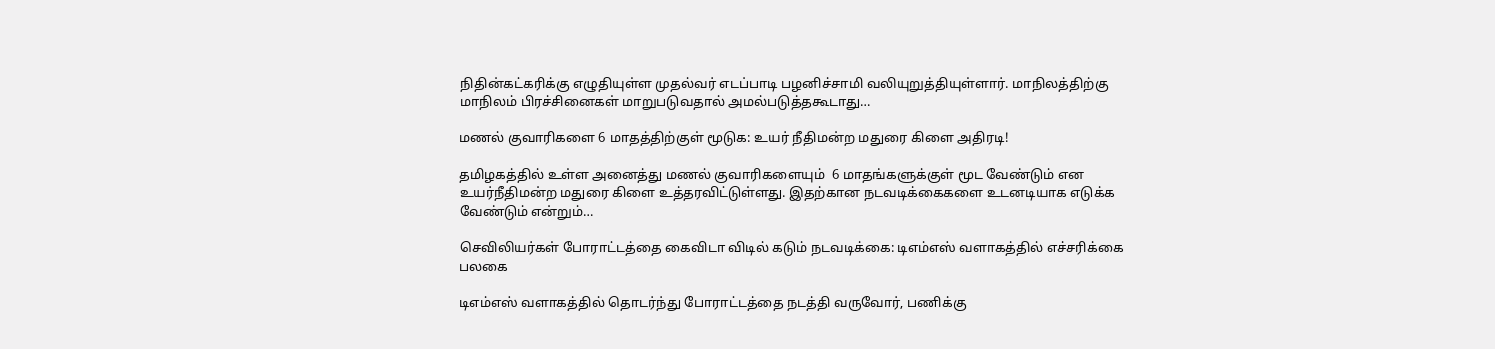நிதின்கட்கரிக்கு எழுதியுள்ள முதல்வர் எடப்பாடி பழனிச்சாமி வலியுறுத்தியுள்ளார். மாநிலத்திற்கு மாநிலம் பிரச்சினைகள் மாறுபடுவதால் அமல்படுத்தகூடாது…

மணல் குவாரிகளை 6 மாதத்திற்குள் மூடுக: உயர் நீதிமன்ற மதுரை கிளை அதிரடி!

தமிழகத்தில் உள்ள அனைத்து மணல் குவாரிகளையும்  6 மாதங்களுக்குள் மூட வேண்டும் என உயர்நீதிமன்ற மதுரை கிளை உத்தரவிட்டுள்ளது. இதற்கான நடவடிக்கைகளை உடனடியாக எடுக்க வேண்டும் என்றும்…

செவிலியர்கள் போராட்டத்தை கைவிடா விடில் கடும் நடவடிக்கை: டிஎம்எஸ் வளாகத்தில் எச்சரிக்கை பலகை

டிஎம்எஸ் வளாகத்தில் தொடர்ந்து போராட்டத்தை நடத்தி வருவோர், பணிக்கு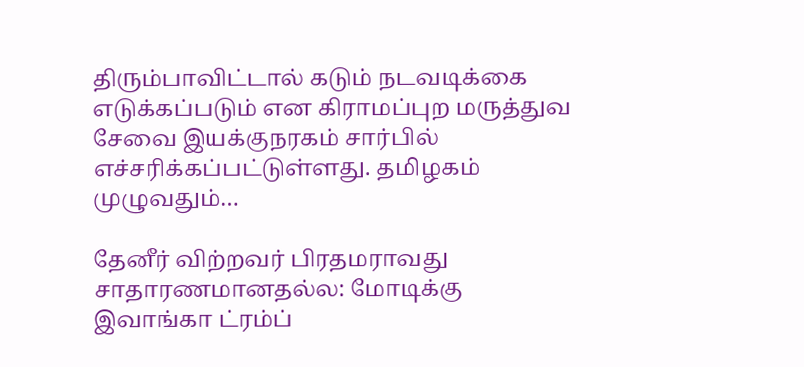திரும்பாவிட்டால் கடும் நடவடிக்கை எடுக்கப்படும் என கிராமப்புற மருத்துவ சேவை இயக்குநரகம் சார்பில் எச்சரிக்கப்பட்டுள்ளது. தமிழகம் முழுவதும்…

தேனீர் விற்றவர் பிரதமராவது சாதாரணமானதல்ல: மோடிக்கு இவாங்கா ட்ரம்ப்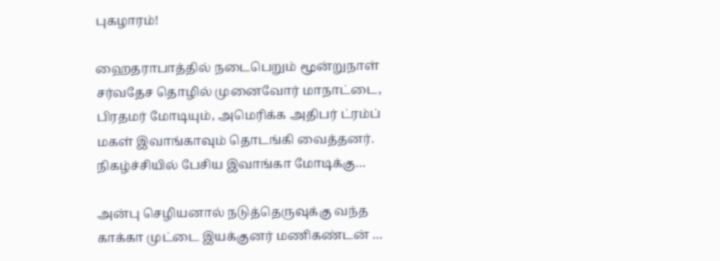புகழாரம்!

ஹைதராபாத்தில் நடைபெறும் மூன்றுநாள் சர்வதேச தொழில் முனைவோர் மாநாட்டை, பிரதமர் மோடியும், அமெரிக்க அதிபர் ட்ரம்ப் மகள் இவாங்காவும் தொடங்கி வைத்தனர். நிகழ்ச்சியில் பேசிய இவாங்கா மோடிக்கு…

அன்பு செழியனால் நடுத்தெருவுக்கு வந்த காக்கா முட்டை இயக்குனர் மணிகண்டன் …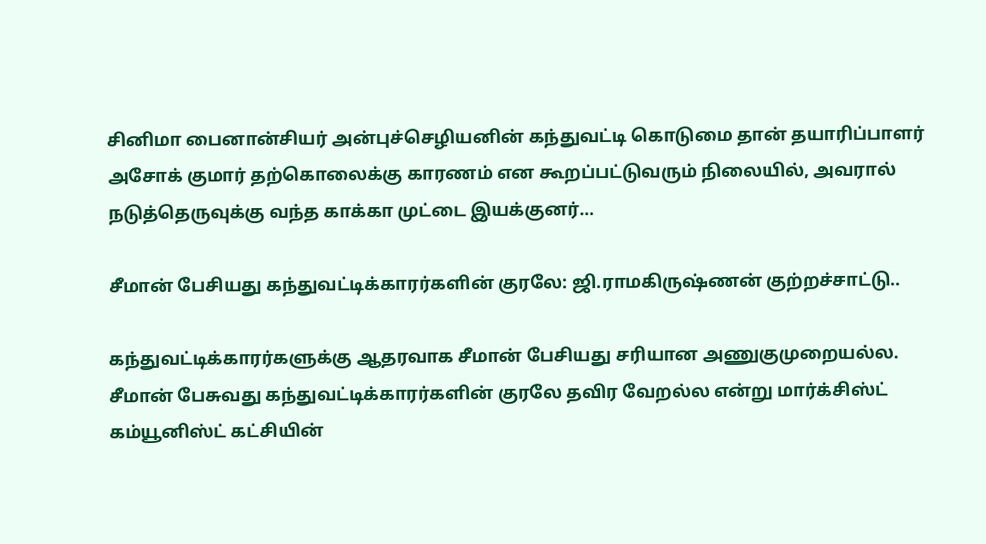சினிமா பைனான்சியர் அன்புச்செழியனின் கந்துவட்டி கொடுமை தான் தயாரிப்பாளர் அசோக் குமார் தற்கொலைக்கு காரணம் என கூறப்பட்டுவரும் நிலையில், அவரால் நடுத்தெருவுக்கு வந்த காக்கா முட்டை இயக்குனர்…

சீமான் பேசியது கந்துவட்டிக்காரர்களின் குரலே: ஜி.ராமகிருஷ்ணன் குற்றச்சாட்டு..

கந்துவட்டிக்காரர்களுக்கு ஆதரவாக சீமான் பேசியது சரியான அணுகுமுறையல்ல. சீமான் பேசுவது கந்துவட்டிக்காரர்களின் குரலே தவிர வேறல்ல என்று மார்க்சிஸ்ட் கம்யூனிஸ்ட் கட்சியின்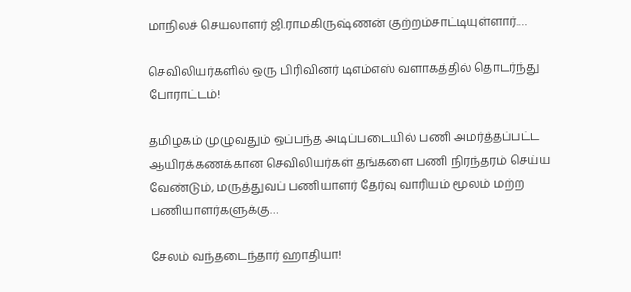மாநிலச் செயலாளர் ஜி.ராமகிருஷ்ணன் குற்றம்சாட்டியுள்ளார்.…

செவிலியர்களில் ஒரு பிரிவினர் டிஎம்எஸ் வளாகத்தில் தொடர்ந்து போராட்டம்!

தமிழகம் முழுவதும் ஒப்பந்த அடிப்படையில் பணி அமர்த்தப்பட்ட ஆயிரக்கணக்கான செவிலியர்கள் தங்களை பணி நிரந்தரம் செய்ய வேண்டும், மருத்துவப் பணியாளர் தேர்வு வாரியம் மூலம் மற்ற பணியாளர்களுக்கு…

சேலம் வந்தடைந்தார் ஹாதியா!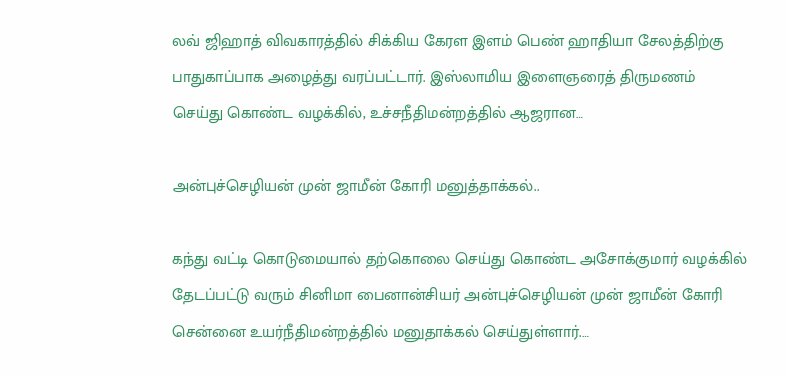லவ் ஜிஹாத் விவகாரத்தில் சிக்கிய கேரள இளம் பெண் ஹாதியா சேலத்திற்கு பாதுகாப்பாக அழைத்து வரப்பட்டார். இஸ்லாமிய இளைஞரைத் திருமணம் செய்து கொண்ட வழக்கில், உச்சநீதிமன்றத்தில் ஆஜரான…

அன்புச்செழியன் முன் ஜாமீன் கோரி மனுத்தாக்கல்..

கந்து வட்டி கொடுமையால் தற்கொலை செய்து கொண்ட அசோக்குமார் வழக்கில் தேடப்பட்டு வரும் சினிமா பைனான்சியர் அன்புச்செழியன் முன் ஜாமீன் கோரி சென்னை உயர்நீதிமன்றத்தில் மனுதாக்கல் செய்துள்ளார்.…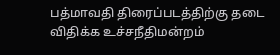பத்மாவதி திரைப்படத்திற்கு தடை விதிக்க உச்சநீதிமன்றம்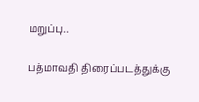மறுப்பு..

பத்மாவதி திரைப்படத்துக்கு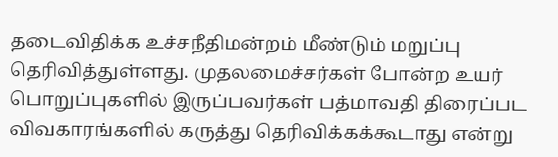தடைவிதிக்க உச்சநீதிமன்றம் மீண்டும் மறுப்பு தெரிவித்துள்ளது. முதலமைச்சர்கள் போன்ற உயர் பொறுப்புகளில் இருப்பவர்கள் பத்மாவதி திரைப்பட விவகாரங்களில் கருத்து தெரிவிக்கக்கூடாது என்று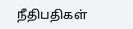நீதிபதிகள்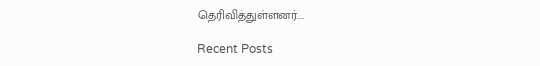தெரிவித்துள்ளனர்.…

Recent Posts